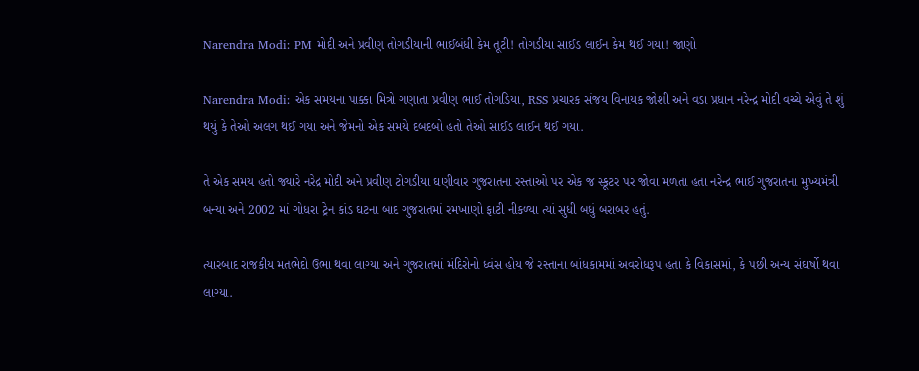Narendra Modi: PM મોદી અને પ્રવીણ તોગડીયાની ભાઈબંધી કેમ તૂટી! તોગડીયા સાઈડ લાઈન કેમ થઈ ગયા! જાણો

Narendra Modi: એક સમયના પાક્કા મિત્રો ગણાતા પ્રવીણ ભાઈ તોગડિયા, RSS પ્રચારક સંજય વિનાયક જોશી અને વડા પ્રધાન નરેન્દ્ર મોદી વચ્ચે એવું તે શું થયું કે તેઓ અલગ થઈ ગયા અને જેમનો એક સમયે દબદબો હતો તેઓ સાઈડ લાઈન થઈ ગયા.

તે એક સમય હતો જ્યારે નરેદ્ર મોદી અને પ્રવીણ ટોગડીયા ઘણીવાર ગુજરાતના રસ્તાઓ પર એક જ સ્કૂટર પર જોવા મળતા હતા નરેન્દ્ર ભાઈ ગુજરાતના મુખ્યમંત્રી બન્યા અને 2002 માં ગોધરા ટ્રેન કાંડ ઘટના બાદ ગુજરાતમાં રમખાણો ફાટી નીકળ્યા ત્યાં સુધી બધું બરાબર હતું.

ત્યારબાદ રાજકીય મતભેદો ઉભા થવા લાગ્યા અને ગુજરાતમાં મંદિરોનો ધ્વંસ હોય જે રસ્તાના બાંધકામમાં અવરોધરૂપ હતા કે વિકાસમાં, કે પછી અન્ય સંઘર્ષો થવા લાગ્યા.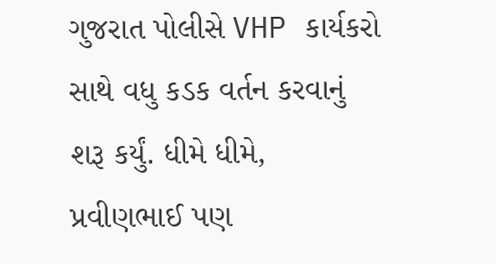ગુજરાત પોલીસે VHP કાર્યકરો સાથે વધુ કડક વર્તન કરવાનું શરૂ કર્યું. ધીમે ધીમે, પ્રવીણભાઈ પણ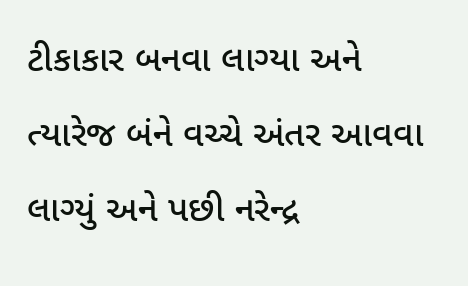ટીકાકાર બનવા લાગ્યા અને ત્યારેજ બંને વચ્ચે અંતર આવવા લાગ્યું અને પછી નરેન્દ્ર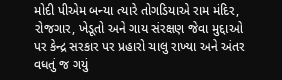મોદી પીએમ બન્યા ત્યારે તોગડિયાએ રામ મંદિર, રોજગાર, ખેડૂતો અને ગાય સંરક્ષણ જેવા મુદ્દાઓ પર કેન્દ્ર સરકાર પર પ્રહારો ચાલુ રાખ્યા અને અંતર વધતું જ ગયું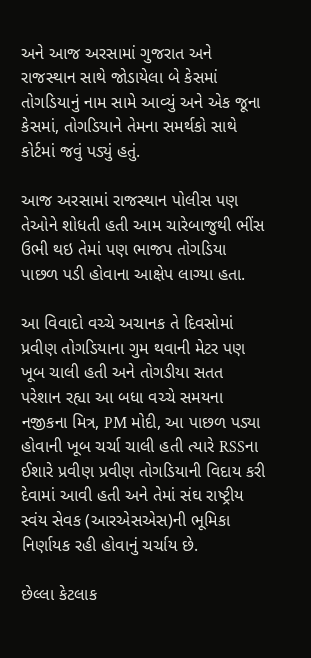અને આજ અરસામાં ગુજરાત અને રાજસ્થાન સાથે જોડાયેલા બે કેસમાં તોગડિયાનું નામ સામે આવ્યું અને એક જૂના કેસમાં, તોગડિયાને તેમના સમર્થકો સાથે કોર્ટમાં જવું પડ્યું હતું.

આજ અરસામાં રાજસ્થાન પોલીસ પણ તેઓને શોધતી હતી આમ ચારેબાજુથી ભીંસ ઉભી થઇ તેમાં પણ ભાજપ તોગડિયા પાછળ પડી હોવાના આક્ષેપ લાગ્યા હતા.

આ વિવાદો વચ્ચે અચાનક તે દિવસોમાં પ્રવીણ તોગડિયાના ગુમ થવાની મેટર પણ ખૂબ ચાલી હતી અને તોગડીયા સતત પરેશાન રહ્યા આ બધા વચ્ચે સમયના નજીકના મિત્ર, PM મોદી, આ પાછળ પડ્યા હોવાની ખૂબ ચર્ચા ચાલી હતી ત્યારે RSSના ઈશારે પ્રવીણ પ્રવીણ તોગડિયાની વિદાય કરી દેવામાં આવી હતી અને તેમાં સંઘ રાષ્ટ્રીય સ્વંય સેવક (આરએસએસ)ની ભૂમિકા નિર્ણાયક રહી હોવાનું ચર્ચાય છે.

છેલ્લા કેટલાક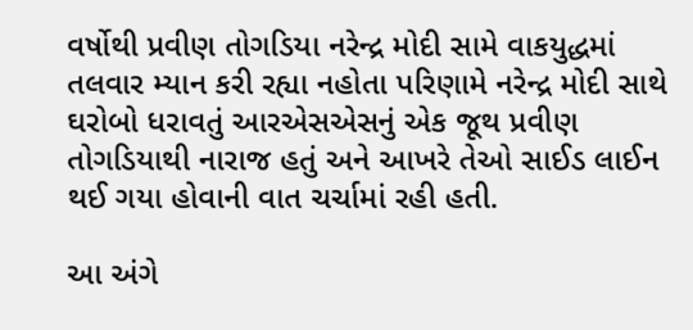વર્ષોથી પ્રવીણ તોગડિયા નરેન્દ્ર મોદી સામે વાકયુદ્ધમાં તલવાર મ્યાન કરી રહ્યા નહોતા પરિણામે નરેન્દ્ર મોદી સાથે ઘરોબો ધરાવતું આરએસએસનું એક જૂથ પ્રવીણ તોગડિયાથી નારાજ હતું અને આખરે તેઓ સાઈડ લાઈન થઈ ગયા હોવાની વાત ચર્ચામાં રહી હતી.

આ અંગે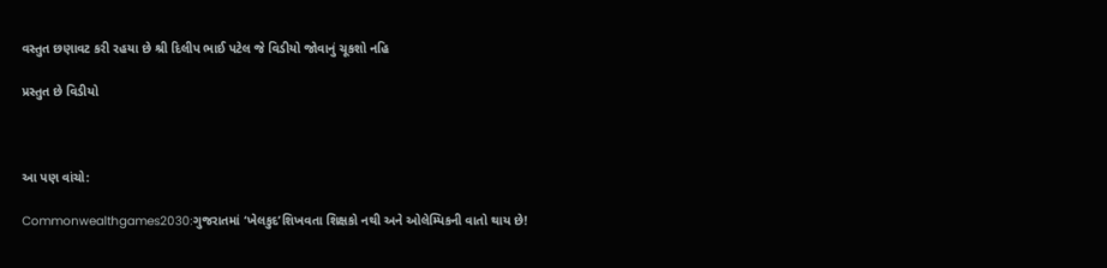વસ્તુત છણાવટ કરી રહયા છે શ્રી દિલીપ ભાઈ પટેલ જે વિડીયો જોવાનું ચૂકશો નહિ

પ્રસ્તુત છે વિડીયો



આ પણ વાંચો:

Commonwealthgames2030:ગુજરાતમાં ‘ખેલકુદ’શિખવતા શિક્ષકો નથી અને ઓલેમ્પિકની વાતો થાય છે!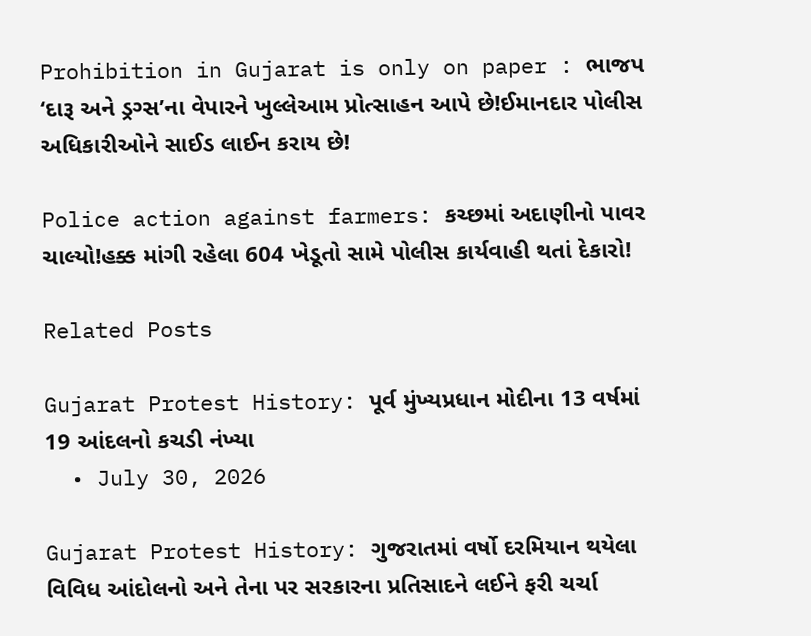Prohibition in Gujarat is only on paper : ભાજપ ‘દારૂ અને ડ્રગ્સ’ના વેપારને ખુલ્લેઆમ પ્રોત્સાહન આપે છે!ઈમાનદાર પોલીસ અધિકારીઓને સાઈડ લાઈન કરાય છે!

Police action against farmers: કચ્છમાં અદાણીનો પાવર ચાલ્યો!હક્ક માંગી રહેલા 604 ખેડૂતો સામે પોલીસ કાર્યવાહી થતાં દેકારો!

Related Posts

Gujarat Protest History: પૂર્વ મુંખ્યપ્રધાન મોદીના 13 વર્ષમાં 19 આંદલનો કચડી નંખ્યા
  • July 30, 2026

Gujarat Protest History: ગુજરાતમાં વર્ષો દરમિયાન થયેલા વિવિધ આંદોલનો અને તેના પર સરકારના પ્રતિસાદને લઈને ફરી ચર્ચા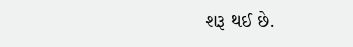શરૂ થઈ છે.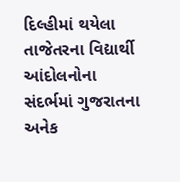દિલ્હીમાં થયેલા તાજેતરના વિદ્યાર્થી આંદોલનોના સંદર્ભમાં ગુજરાતના અનેક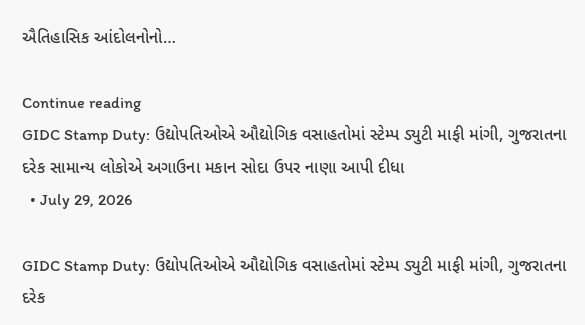ઐતિહાસિક આંદોલનોનો…

Continue reading
GIDC Stamp Duty: ઉદ્યોપતિઓએ ઔદ્યોગિક વસાહતોમાં સ્ટેમ્પ ડ્યુટી માફી માંગી, ગુજરાતના દરેક સામાન્ય લોકોએ અગાઉના મકાન સોદા ઉપર નાણા આપી દીધા
  • July 29, 2026

GIDC Stamp Duty: ઉદ્યોપતિઓએ ઔદ્યોગિક વસાહતોમાં સ્ટેમ્પ ડ્યુટી માફી માંગી, ગુજરાતના દરેક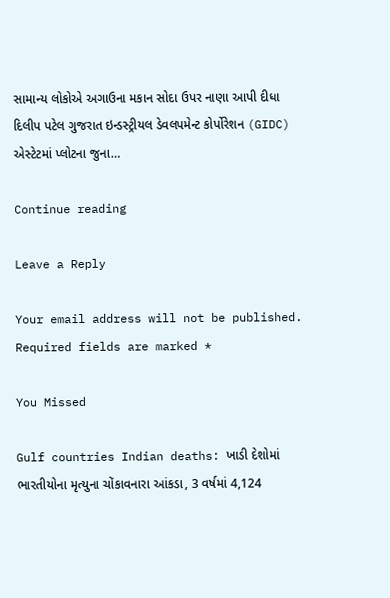સામાન્ય લોકોએ અગાઉના મકાન સોદા ઉપર નાણા આપી દીધા  દિલીપ પટેલ ગુજરાત ઇન્ડસ્ટ્રીયલ ડેવલપમેન્ટ કોર્પોરેશન (GIDC) એસ્ટેટમાં પ્લોટના જુના…

Continue reading

Leave a Reply

Your email address will not be published. Required fields are marked *

You Missed

Gulf countries Indian deaths: ખાડી દેશોમાં ભારતીયોના મૃત્યુના ચોંકાવનારા આંકડા, 3 વર્ષમાં 4,124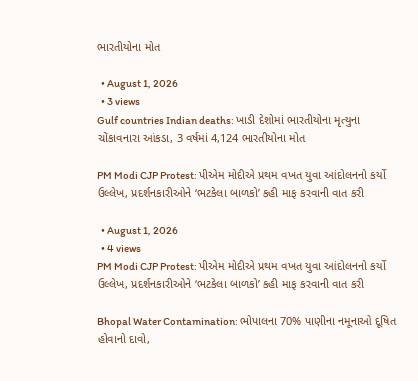ભારતીયોના મોત

  • August 1, 2026
  • 3 views
Gulf countries Indian deaths: ખાડી દેશોમાં ભારતીયોના મૃત્યુના ચોંકાવનારા આંકડા, 3 વર્ષમાં 4,124 ભારતીયોના મોત

PM Modi CJP Protest: પીએમ મોદીએ પ્રથમ વખત યુવા આંદોલનનો કર્યો ઉલ્લેખ, પ્રદર્શનકારીઓને ‘ભટકેલા બાળકો’ કહી માફ કરવાની વાત કરી

  • August 1, 2026
  • 4 views
PM Modi CJP Protest: પીએમ મોદીએ પ્રથમ વખત યુવા આંદોલનનો કર્યો ઉલ્લેખ, પ્રદર્શનકારીઓને ‘ભટકેલા બાળકો’ કહી માફ કરવાની વાત કરી

Bhopal Water Contamination: ભોપાલના 70% પાણીના નમૂનાઓ દૂષિત હોવાનો દાવો,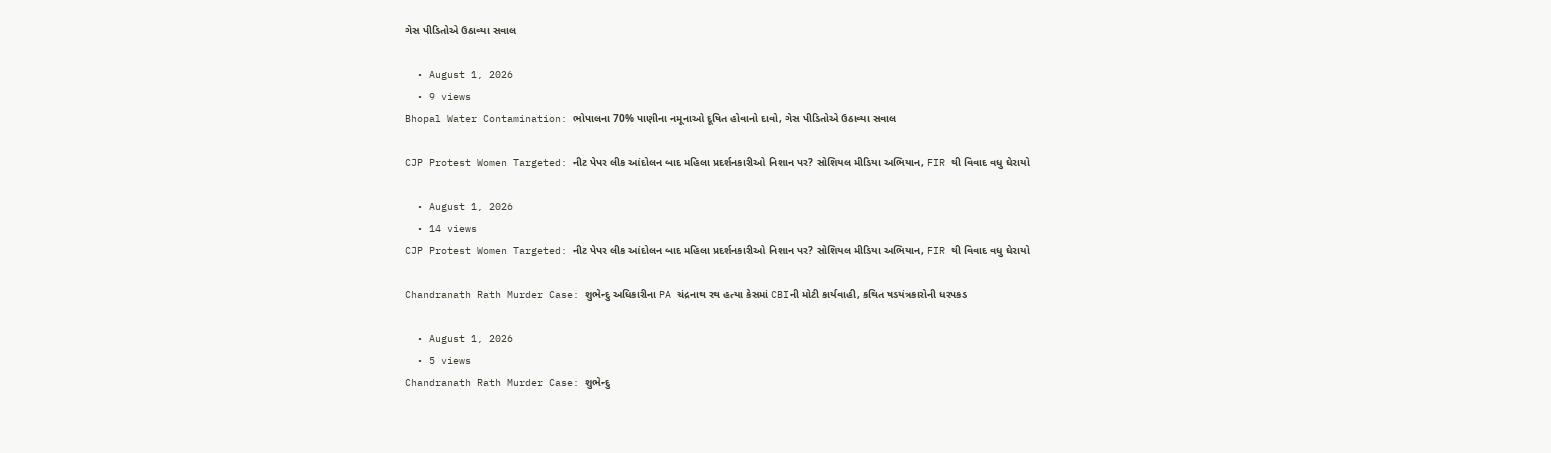ગેસ પીડિતોએ ઉઠાવ્યા સવાલ

  • August 1, 2026
  • 9 views
Bhopal Water Contamination: ભોપાલના 70% પાણીના નમૂનાઓ દૂષિત હોવાનો દાવો, ગેસ પીડિતોએ ઉઠાવ્યા સવાલ

CJP Protest Women Targeted: નીટ પેપર લીક આંદોલન બાદ મહિલા પ્રદર્શનકારીઓ નિશાન પર? સોશિયલ મીડિયા અભિયાન, FIR થી વિવાદ વધુ ઘેરાયો

  • August 1, 2026
  • 14 views
CJP Protest Women Targeted: નીટ પેપર લીક આંદોલન બાદ મહિલા પ્રદર્શનકારીઓ નિશાન પર? સોશિયલ મીડિયા અભિયાન, FIR થી વિવાદ વધુ ઘેરાયો

Chandranath Rath Murder Case: શુભેન્દુ અધિકારીના PA ચંદ્રનાથ રથ હત્યા કેસમાં CBIની મોટી કાર્યવાહી, કથિત ષડયંત્રકારોની ધરપકડ

  • August 1, 2026
  • 5 views
Chandranath Rath Murder Case: શુભેન્દુ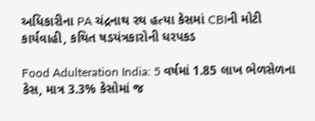અધિકારીના PA ચંદ્રનાથ રથ હત્યા કેસમાં CBIની મોટી કાર્યવાહી, કથિત ષડયંત્રકારોની ધરપકડ

Food Adulteration India: 5 વર્ષમાં 1.85 લાખ ભેળસેળના કેસ, માત્ર 3.3% કેસોમાં જ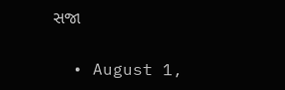સજા

  • August 1,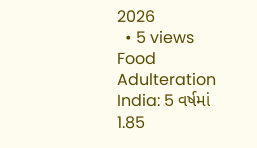2026
  • 5 views
Food Adulteration India: 5 વર્ષમાં 1.85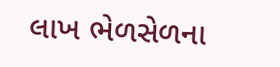લાખ ભેળસેળના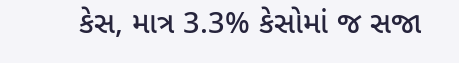કેસ, માત્ર 3.3% કેસોમાં જ સજા